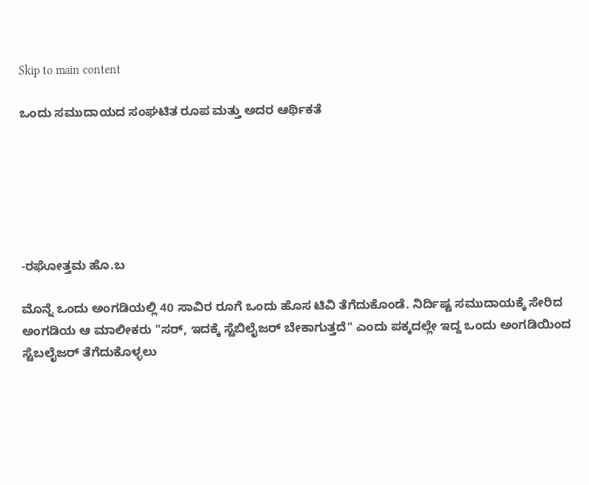Skip to main content

ಒಂದು ಸಮುದಾಯದ ಸಂಘಟಿತ ರೂಪ ಮತ್ತು ಅದರ ಆರ್ಥಿಕತೆ






-ರಘೋತ್ತಮ ಹೊ.ಬ

ಮೊನ್ನೆ ಒಂದು ಅಂಗಡಿಯಲ್ಲಿ 40 ಸಾವಿರ ರೂಗೆ ಒಂದು ಹೊಸ ಟಿವಿ ತೆಗೆದುಕೊಂಡೆ. ನಿರ್ದಿಷ್ಟ ಸಮುದಾಯಕ್ಕೆ ಸೇರಿದ ಅಂಗಡಿಯ ಆ ಮಾಲೀಕರು "ಸರ್, ಇದಕ್ಕೆ ಸ್ಟೆಬಿಲೈಜರ್ ಬೇಕಾಗುತ್ತದೆ" ಎಂದು ಪಕ್ಕದಲ್ಲೇ ಇದ್ದ ಒಂದು ಅಂಗಡಿಯಿಂದ ಸ್ಟೆಬಲೈಜರ್ ತೆಗೆದುಕೊಳ್ಳಲು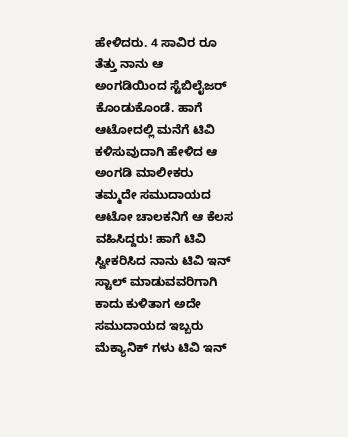ಹೇಳಿದರು. 4 ಸಾವಿರ ರೂ ತೆತ್ತು ನಾನು ಆ ಅಂಗಡಿಯಿಂದ ಸ್ಟೆಬಿಲೈಜರ್ ಕೊಂಡುಕೊಂಡೆ. ಹಾಗೆ ಆಟೋದಲ್ಲಿ ಮನೆಗೆ ಟಿವಿ ಕಳಿಸುವುದಾಗಿ ಹೇಳಿದ ಆ ಅಂಗಡಿ ಮಾಲೀಕರು ತಮ್ಮದೇ ಸಮುದಾಯದ ಆಟೋ ಚಾಲಕನಿಗೆ ಆ ಕೆಲಸ ವಹಿಸಿದ್ದರು! ಹಾಗೆ ಟಿವಿ ಸ್ವೀಕರಿಸಿದ ನಾನು ಟಿವಿ ಇನ್ ಸ್ಟಾಲ್ ಮಾಡುವವರಿಗಾಗಿ ಕಾದು ಕುಳಿತಾಗ ಅದೇ ಸಮುದಾಯದ ಇಬ್ಬರು ಮೆಕ್ಯಾನಿಕ್ ಗಳು ಟಿವಿ ಇನ್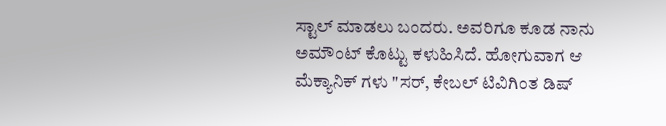ಸ್ಟಾಲ್ ಮಾಡಲು ಬಂದರು. ಅವರಿಗೂ ಕೂಡ ನಾನು ಅಮೌಂಟ್ ಕೊಟ್ಟು ಕಳುಹಿಸಿದೆ. ಹೋಗುವಾಗ ಆ ಮೆಕ್ಯಾನಿಕ್ ಗಳು "ಸರ್, ಕೇಬಲ್‌ ಟಿವಿಗಿಂತ ಡಿಷ್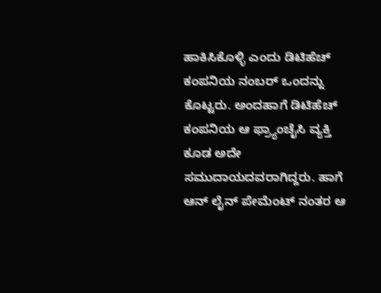ಹಾಕಿಸಿಕೊಳ್ಳಿ ಎಂದು ಡಿಟಿಹೆಚ್ ಕಂಪನಿಯ ನಂಬರ್ ಒಂದನ್ನು ಕೊಟ್ಟರು. ಅಂದಹಾಗೆ ಡಿಟಿಹೆಚ್ ಕಂಪನಿಯ ಆ ಫ್ರ್ಯಾಂಚೈಸಿ ವ್ಯಕ್ತಿ ಕೂಡ ಅದೇ ಸಮುದಾಯದವರಾಗಿದ್ದರು. ಹಾಗೆ ಆನ್ ಲೈನ್ ಪೇಮೆಂಟ್ ನಂತರ ಆ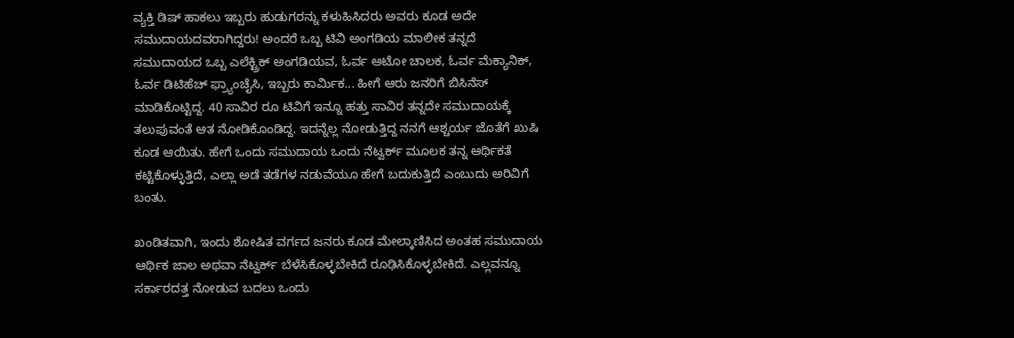ವ್ಯಕ್ತಿ ಡಿಷ್ ಹಾಕಲು ಇಬ್ಬರು ಹುಡುಗರನ್ನು ಕಳುಹಿಸಿದರು ಅವರು ಕೂಡ ಅದೇ ಸಮುದಾಯದವರಾಗಿದ್ದರು! ಅಂದರೆ ಒಬ್ಬ ಟಿವಿ ಅಂಗಡಿಯ ಮಾಲೀಕ ತನ್ನದೆ ಸಮುದಾಯದ ಒಬ್ಬ ಎಲೆಕ್ಟ್ರಿಕ್ ಅಂಗಡಿಯವ, ಓರ್ವ ಆಟೋ ಚಾಲಕ, ಓರ್ವ ಮೆಕ್ಯಾನಿಕ್, ಓರ್ವ ಡಿಟಿಹೆಚ್ ಫ್ರ್ಯಾಂಚೈಸಿ, ಇಬ್ಬರು ಕಾರ್ಮಿಕ... ಹೀಗೆ ಆರು ಜನರಿಗೆ ಬಿಸಿನೆಸ್ ಮಾಡಿಕೊಟ್ಟಿದ್ದ. 40 ಸಾವಿರ ರೂ ಟಿವಿಗೆ ಇನ್ನೂ ಹತ್ತು ಸಾವಿರ ತನ್ನದೇ ಸಮುದಾಯಕ್ಕೆ ತಲುಪುವಂತೆ ಆತ ನೋಡಿಕೊಂಡಿದ್ದ. ಇದನ್ನೆಲ್ಲ ನೋಡುತ್ತಿದ್ದ ನನಗೆ ಆಶ್ಚರ್ಯ ಜೊತೆಗೆ ಖುಷಿ ಕೂಡ ಆಯಿತು. ಹೇಗೆ ಒಂದು ಸಮುದಾಯ ಒಂದು ನೆಟ್ವರ್ಕ್ ಮೂಲಕ ತನ್ನ ಆರ್ಥಿಕತೆ ಕಟ್ಟಿಕೊಳ್ಳುತ್ತಿದೆ, ಎಲ್ಲಾ ಅಡೆ ತಡೆಗಳ ನಡುವೆಯೂ ಹೇಗೆ ಬದುಕುತ್ತಿದೆ ಎಂಬುದು ಅರಿವಿಗೆ ಬಂತು.

ಖಂಡಿತವಾಗಿ, ಇಂದು ಶೋಷಿತ ವರ್ಗದ ಜನರು ಕೂಡ ಮೇಲ್ಕಾಣಿಸಿದ ಅಂತಹ ಸಮುದಾಯ ಆರ್ಥಿಕ ಜಾಲ ಅಥವಾ ನೆಟ್ವರ್ಕ್ ಬೆಳೆಸಿಕೊಳ್ಳಬೇಕಿದೆ ರೂಢಿಸಿಕೊಳ್ಳಬೇಕಿದೆ. ಎಲ್ಲವನ್ನೂ ಸರ್ಕಾರದತ್ತ ನೋಡುವ ಬದಲು ಒಂದು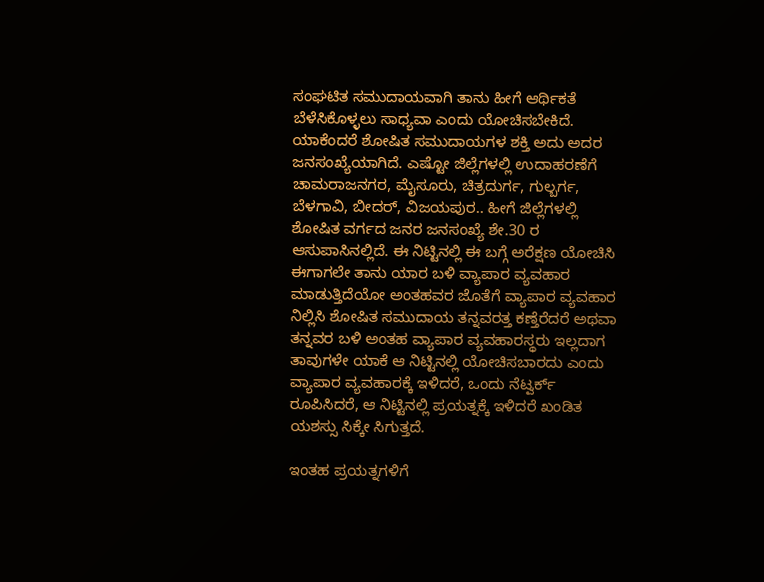ಸಂಘಟಿತ ಸಮುದಾಯವಾಗಿ ತಾನು ಹೀಗೆ ಆರ್ಥಿಕತೆ ಬೆಳೆಸಿಕೊಳ್ಳಲು ಸಾಧ್ಯವಾ ಎಂದು ಯೋಚಿಸಬೇಕಿದೆ. ಯಾಕೆಂದರೆ ಶೋಷಿತ ಸಮುದಾಯಗಳ ಶಕ್ತಿ ಅದು ಅದರ ಜನಸಂಖ್ಯೆಯಾಗಿದೆ. ಎಷ್ಟೋ ಜಿಲ್ಲೆಗಳಲ್ಲಿ ಉದಾಹರಣೆಗೆ ಚಾಮರಾಜನಗರ, ಮೈಸೂರು, ಚಿತ್ರದುರ್ಗ, ಗುಲ್ಬರ್ಗ, ಬೆಳಗಾವಿ, ಬೀದರ್, ವಿಜಯಪುರ.. ಹೀಗೆ ಜಿಲ್ಲೆಗಳಲ್ಲಿ ಶೋಷಿತ ವರ್ಗದ ಜನರ ಜನಸಂಖ್ಯೆ ಶೇ.30 ರ ಆಸುಪಾಸಿನಲ್ಲಿದೆ. ಈ ನಿಟ್ಟಿನಲ್ಲಿ ಈ ಬಗ್ಗೆ ಅರೆಕ್ಷಣ ಯೋಚಿಸಿ ಈಗಾಗಲೇ ತಾನು ಯಾರ ಬಳಿ ವ್ಯಾಪಾರ ವ್ಯವಹಾರ ಮಾಡುತ್ತಿದೆಯೋ ಅಂತಹವರ ಜೊತೆಗೆ ವ್ಯಾಪಾರ ವ್ಯವಹಾರ ನಿಲ್ಲಿಸಿ ಶೋಷಿತ ಸಮುದಾಯ ತನ್ನವರತ್ತ ಕಣ್ತೆರೆದರೆ ಅಥವಾ ತನ್ನವರ ಬಳಿ ಅಂತಹ ವ್ಯಾಪಾರ ವ್ಯವಹಾರಸ್ಥರು ಇಲ್ಲದಾಗ ತಾವುಗಳೇ ಯಾಕೆ ಆ ನಿಟ್ಟಿನಲ್ಲಿ ಯೋಚಿಸಬಾರದು ಎಂದು ವ್ಯಾಪಾರ ವ್ಯವಹಾರಕ್ಕೆ ಇಳಿದರೆ, ಒಂದು ನೆಟ್ವರ್ಕ್ ರೂಪಿಸಿದರೆ, ಆ ನಿಟ್ಟಿನಲ್ಲಿ ಪ್ರಯತ್ನಕ್ಕೆ ಇಳಿದರೆ ಖಂಡಿತ ಯಶಸ್ಸು ಸಿಕ್ಕೇ ಸಿಗುತ್ತದೆ.

ಇಂತಹ ಪ್ರಯತ್ನಗಳಿಗೆ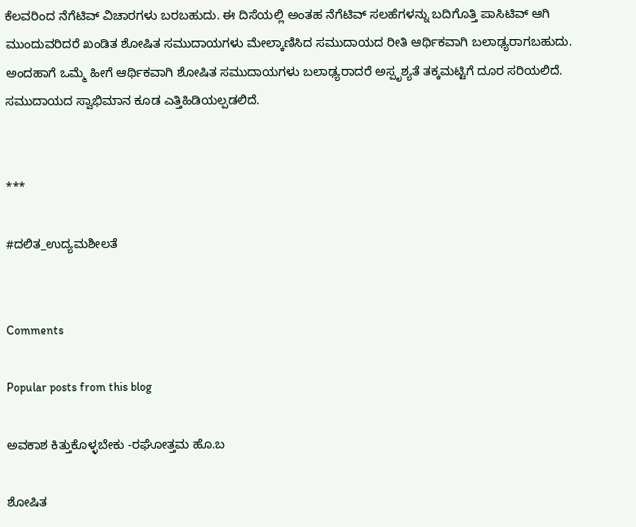ಕೆಲವರಿಂದ ನೆಗೆಟಿವ್ ವಿಚಾರಗಳು ಬರಬಹುದು. ಈ ದಿಸೆಯಲ್ಲಿ ಅಂತಹ ನೆಗೆಟಿವ್ ಸಲಹೆಗಳನ್ನು ಬದಿಗೊತ್ತಿ ಪಾಸಿಟಿವ್ ಆಗಿ ಮುಂದುವರಿದರೆ ಖಂಡಿತ ಶೋಷಿತ ಸಮುದಾಯಗಳು ಮೇಲ್ಕಾಣಿಸಿದ ಸಮುದಾಯದ ರೀತಿ ಆರ್ಥಿಕವಾಗಿ ಬಲಾಢ್ಯರಾಗಬಹುದು. ಅಂದಹಾಗೆ ಒಮ್ಮೆ ಹೀಗೆ ಆರ್ಥಿಕವಾಗಿ ಶೋಷಿತ ಸಮುದಾಯಗಳು ಬಲಾಢ್ಯರಾದರೆ ಅಸ್ಪೃಶ್ಯತೆ ತಕ್ಕಮಟ್ಟಿಗೆ ದೂರ ಸರಿಯಲಿದೆ. ಸಮುದಾಯದ ಸ್ವಾಭಿಮಾನ ಕೂಡ ಎತ್ತಿಹಿಡಿಯಲ್ಪಡಲಿದೆ.


***

#ದಲಿತ_ಉದ್ಯಮಶೀಲತೆ


Comments

Popular posts from this blog

ಅವಕಾಶ ಕಿತ್ತುಕೊಳ್ಳಬೇಕು -ರಘೋತ್ತಮ ಹೊ.ಬ

ಶೋಷಿತ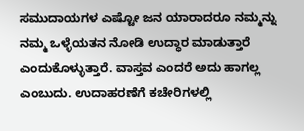ಸಮುದಾಯಗಳ ಎಷ್ಟೋ ಜನ ಯಾರಾದರೂ ನಮ್ಮನ್ನು ನಮ್ಮ ಒಳ್ಳೆಯತನ ನೋಡಿ ಉದ್ಧಾರ ಮಾಡುತ್ತಾರೆ ಎಂದುಕೊಳ್ಳುತ್ತಾರೆ. ವಾಸ್ತವ ಎಂದರೆ ಅದು ಹಾಗಲ್ಲ ಎಂಬುದು. ಉದಾಹರಣೆಗೆ ಕಚೇರಿಗಳಲ್ಲಿ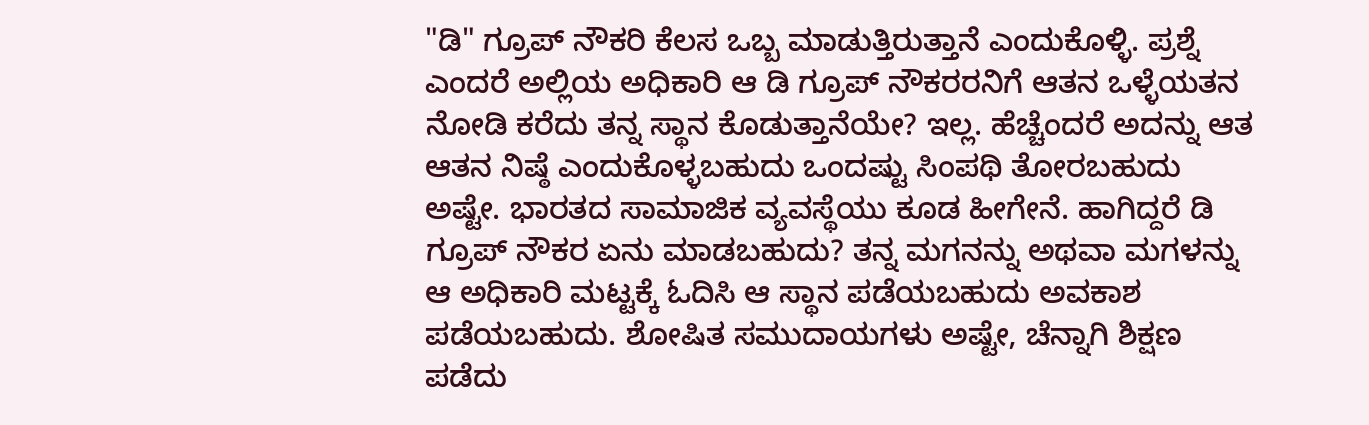"ಡಿ" ಗ್ರೂಪ್ ನೌಕರಿ ಕೆಲಸ ಒಬ್ಬ ಮಾಡುತ್ತಿರುತ್ತಾನೆ ಎಂದುಕೊಳ್ಳಿ. ಪ್ರಶ್ನೆ ಎಂದರೆ ಅಲ್ಲಿಯ ಅಧಿಕಾರಿ ಆ ಡಿ ಗ್ರೂಪ್ ನೌಕರರನಿಗೆ ಆತನ ಒಳ್ಳೆಯತನ ನೋಡಿ ಕರೆದು ತನ್ನ ಸ್ಥಾನ ಕೊಡುತ್ತಾನೆಯೇ? ಇಲ್ಲ. ಹೆಚ್ಚೆಂದರೆ ಅದನ್ನು ಆತ ಆತನ ನಿಷ್ಠೆ ಎಂದುಕೊಳ್ಳಬಹುದು ಒಂದಷ್ಟು ಸಿಂಪಥಿ ತೋರಬಹುದು ಅಷ್ಟೇ. ಭಾರತದ ಸಾಮಾಜಿಕ ವ್ಯವಸ್ಥೆಯು ಕೂಡ ಹೀಗೇನೆ‌. ಹಾಗಿದ್ದರೆ ಡಿ ಗ್ರೂಪ್ ನೌಕರ ಏನು ಮಾಡಬಹುದು? ತನ್ನ ಮಗನನ್ನು ಅಥವಾ ಮಗಳನ್ನು ಆ ಅಧಿಕಾರಿ ಮಟ್ಟಕ್ಕೆ ಓದಿಸಿ ಆ ಸ್ಥಾನ ಪಡೆಯಬಹುದು ಅವಕಾಶ ಪಡೆಯಬಹುದು. ಶೋಷಿತ ಸಮುದಾಯಗಳು ಅಷ್ಟೇ, ಚೆನ್ನಾಗಿ ಶಿಕ್ಷಣ ಪಡೆದು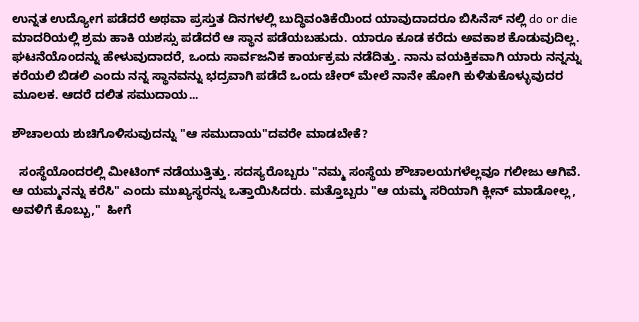ಉನ್ನತ ಉದ್ಯೋಗ ಪಡೆದರೆ ಅಥವಾ ಪ್ರಸ್ತುತ ದಿನಗಳಲ್ಲಿ ಬುದ್ಧಿವಂತಿಕೆಯಿಂದ ಯಾವುದಾದರೂ ಬಿಸಿನೆಸ್ ನಲ್ಲಿ do or die ಮಾದರಿಯಲ್ಲಿ ಶ್ರಮ ಹಾಕಿ ಯಶಸ್ಸು ಪಡೆದರೆ ಆ ಸ್ಥಾನ ಪಡೆಯಬಹುದು. ಯಾರೂ ಕೂಡ ಕರೆದು ಅವಕಾಶ ಕೊಡುವುದಿಲ್ಲ.  ಘಟನೆಯೊಂದನ್ನು ಹೇಳುವುದಾದರೆ, ಒಂದು ಸಾರ್ವಜನಿಕ ಕಾರ್ಯಕ್ರಮ ನಡೆದಿತ್ತು. ನಾನು ವಯಕ್ತಿಕವಾಗಿ ಯಾರು ನನ್ನನ್ನು ಕರೆಯಲಿ ಬಿಡಲಿ ಎಂದು ನನ್ನ ಸ್ಥಾನವನ್ನು ಭದ್ರವಾಗಿ ಪಡೆದೆ ಒಂದು ಚೇರ್ ಮೇಲೆ ನಾನೇ ಹೋಗಿ ಕುಳಿತುಕೊಳ್ಳುವುದರ ಮೂಲಕ. ಆದರೆ ದಲಿತ ಸಮುದಾಯ...

ಶೌಚಾಲಯ ಶುಚಿಗೊಳಿಸುವುದನ್ನು "ಆ ಸಮುದಾಯ"ದವರೇ ಮಾಡಬೇಕೆ?

  ಸಂಸ್ಥೆಯೊಂದರಲ್ಲಿ ಮೀಟಿಂಗ್ ನಡೆಯುತ್ತಿತ್ತು. ಸದಸ್ಯರೊಬ್ಬರು "ನಮ್ಮ ಸಂಸ್ಥೆಯ ಶೌಚಾಲಯಗಳೆಲ್ಲವೂ ಗಲೀಜು ಆಗಿವೆ. ಆ ಯಮ್ಮನನ್ನು ಕರೆಸಿ" ಎಂದು ಮುಖ್ಯಸ್ಥರನ್ನು ಒತ್ತಾಯಿಸಿದರು. ಮತ್ತೊಬ್ಬರು "ಆ ಯಮ್ಮ ಸರಿಯಾಗಿ ಕ್ಲೀನ್ ಮಾಡೋಲ್ಲ, ಅವಳಿಗೆ ಕೊಬ್ಬು,"  ಹೀಗೆ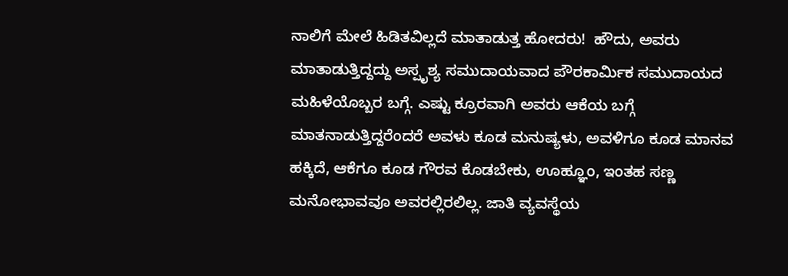ನಾಲಿಗೆ ಮೇಲೆ ಹಿಡಿತವಿಲ್ಲದೆ ಮಾತಾಡುತ್ತ ಹೋದರು!  ಹೌದು, ಅವರು ಮಾತಾಡುತ್ತಿದ್ದದ್ದು ಅಸ್ಪೃಶ್ಯ ಸಮುದಾಯವಾದ ಪೌರಕಾರ್ಮಿಕ ಸಮುದಾಯದ ಮಹಿಳೆಯೊಬ್ಬರ ಬಗ್ಗೆ. ಎಷ್ಟು ಕ್ರೂರವಾಗಿ ಅವರು ಆಕೆಯ ಬಗ್ಗೆ ಮಾತನಾಡುತ್ತಿದ್ದರೆಂದರೆ ಅವಳು ಕೂಡ ಮನುಷ್ಯಳು, ಅವಳಿಗೂ ಕೂಡ ಮಾನವ ಹಕ್ಕಿದೆ, ಆಕೆಗೂ ಕೂಡ ಗೌರವ ಕೊಡಬೇಕು, ಊಹ್ಞೂಂ, ಇಂತಹ ಸಣ್ಣ ಮನೋಭಾವವೂ ಅವರಲ್ಲಿರಲಿಲ್ಲ. ಜಾತಿ ವ್ಯವಸ್ಥೆಯ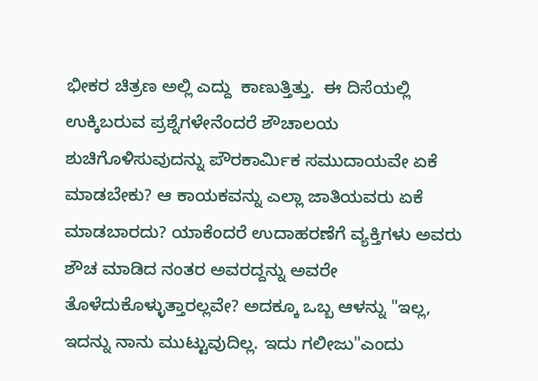ಭೀಕರ ಚಿತ್ರಣ ಅಲ್ಲಿ ಎದ್ದು  ಕಾಣುತ್ತಿತ್ತು.  ಈ ದಿಸೆಯಲ್ಲಿ ಉಕ್ಕಿಬರುವ ಪ್ರಶ್ನೆಗಳೇನೆಂದರೆ ಶೌಚಾಲಯ ಶುಚಿಗೊಳಿಸುವುದನ್ನು ಪೌರಕಾರ್ಮಿಕ ಸಮುದಾಯವೇ ಏಕೆ ಮಾಡಬೇಕು? ಆ ಕಾಯಕವನ್ನು ಎಲ್ಲಾ ಜಾತಿಯವರು ಏಕೆ ಮಾಡಬಾರದು? ಯಾಕೆಂದರೆ ಉದಾಹರಣೆಗೆ ವ್ಯಕ್ತಿಗಳು ಅವರು ಶೌಚ ಮಾಡಿದ ನಂತರ ಅವರದ್ದನ್ನು ಅವರೇ ತೊಳೆದುಕೊಳ್ಳುತ್ತಾರಲ್ಲವೇ? ಅದಕ್ಕೂ ಒಬ್ಬ ಆಳನ್ನು "ಇಲ್ಲ, ಇದನ್ನು ನಾನು ಮುಟ್ಟುವುದಿಲ್ಲ. ಇದು ಗಲೀಜು"ಎಂದು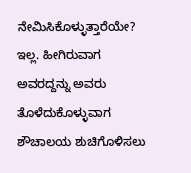ನೇಮಿಸಿಕೊಳ್ಳುತ್ತಾರೆಯೇ? ಇಲ್ಲ. ಹೀಗಿರುವಾಗ ಅವರದ್ದನ್ನು ಅವರು ತೊಳೆದುಕೊಳ್ಳುವಾಗ ಶೌಚಾಲಯ ಶುಚಿಗೊಳಿಸಲು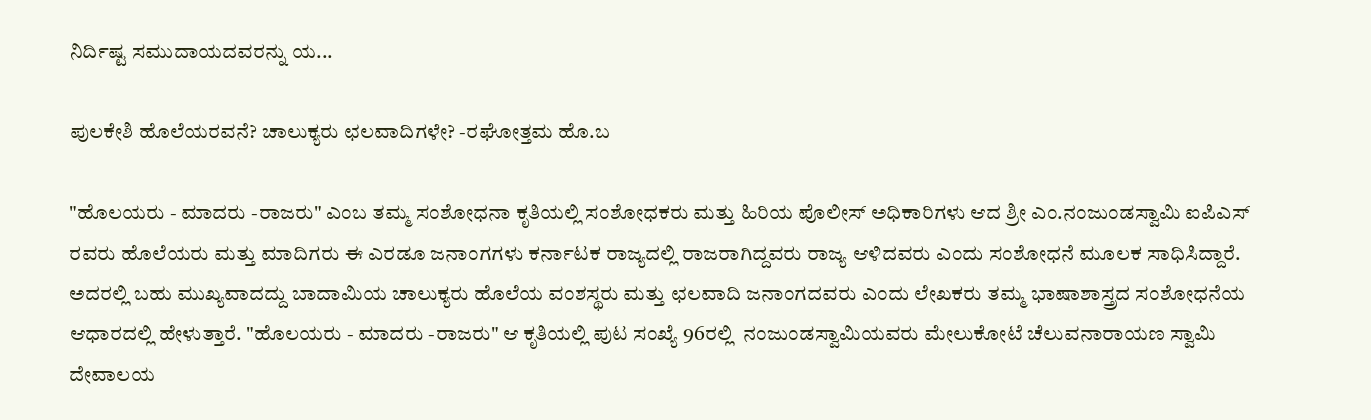ನಿರ್ದಿಷ್ಟ ಸಮುದಾಯದವರನ್ನು ಯ...

ಪುಲಕೇಶಿ ಹೊಲೆಯರವನೆ? ಚಾಲುಕ್ಯರು ಛಲವಾದಿಗಳೇ? -ರಘೋತ್ತಮ ಹೊ.ಬ

"ಹೊಲಯರು - ಮಾದರು -ರಾಜರು" ಎಂಬ ತಮ್ಮ ಸಂಶೋಧನಾ ಕೃತಿಯಲ್ಲಿ ಸಂಶೋಧಕರು ಮತ್ತು ಹಿರಿಯ ಪೊಲೀಸ್ ಅಧಿಕಾರಿಗಳು ಆದ ಶ್ರೀ ಎಂ.ನಂಜುಂಡಸ್ವಾಮಿ ಐಪಿಎಸ್ ರವರು ಹೊಲೆಯರು ಮತ್ತು ಮಾದಿಗರು ಈ ಎರಡೂ ಜನಾಂಗಗಳು ಕರ್ನಾಟಕ ರಾಜ್ಯದಲ್ಲಿ ರಾಜರಾಗಿದ್ದವರು ರಾಜ್ಯ ಆಳಿದವರು ಎಂದು ಸಂಶೋಧನೆ ಮೂಲಕ ಸಾಧಿಸಿದ್ದಾರೆ. ಅದರಲ್ಲಿ ಬಹು ಮುಖ್ಯವಾದದ್ದು ಬಾದಾಮಿಯ ಚಾಲುಕ್ಯರು ಹೊಲೆಯ ವಂಶಸ್ಥರು ಮತ್ತು ಛಲವಾದಿ ಜನಾಂಗದವರು ಎಂದು ಲೇಖಕರು ತಮ್ಮ ಭಾಷಾಶಾಸ್ತ್ರದ ಸಂಶೋಧನೆಯ ಆಧಾರದಲ್ಲಿ ಹೇಳುತ್ತಾರೆ. "ಹೊಲಯರು - ಮಾದರು -ರಾಜರು" ಆ ಕೃತಿಯಲ್ಲಿ ಪುಟ ಸಂಖ್ಯೆ 96ರಲ್ಲಿ  ನಂಜುಂಡಸ್ವಾಮಿಯವರು ಮೇಲುಕೋಟೆ ಚೆಲುವನಾರಾಯಣ ಸ್ವಾಮಿ ದೇವಾಲಯ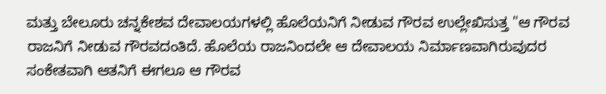ಮತ್ತು ಬೇಲೂರು ಚನ್ನಕೇಶವ ದೇವಾಲಯಗಳಲ್ಲಿ ಹೊಲೆಯನಿಗೆ ನೀಡುವ ಗೌರವ ಉಲ್ಲೇಖಿಸುತ್ತ "ಆ ಗೌರವ ರಾಜನಿಗೆ ನೀಡುವ ಗೌರವದಂತಿದೆ. ಹೊಲೆಯ ರಾಜನಿಂದಲೇ ಆ ದೇವಾಲಯ ನಿರ್ಮಾಣವಾಗಿರುವುದರ ಸಂಕೇತವಾಗಿ ಆತನಿಗೆ ಈಗಲೂ ಆ ಗೌರವ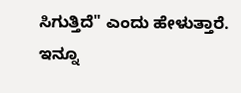ಸಿಗುತ್ತಿದೆ" ಎಂದು ಹೇಳುತ್ತಾರೆ. ಇನ್ನೂ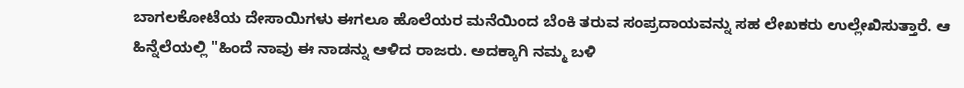ಬಾಗಲಕೋಟೆಯ ದೇಸಾಯಿಗಳು ಈಗಲೂ ಹೊಲೆಯರ ಮನೆಯಿಂದ ಬೆಂಕಿ ತರುವ ಸಂಪ್ರದಾಯವನ್ನು ಸಹ ಲೇಖಕರು ಉಲ್ಲೇಖಿಸುತ್ತಾರೆ. ಆ  ಹಿನ್ನೆಲೆಯಲ್ಲಿ "ಹಿಂದೆ ನಾವು ಈ ನಾಡನ್ನು ಆಳಿದ ರಾಜರು. ಅದಕ್ಕಾಗಿ ನಮ್ಮ ಬಳಿ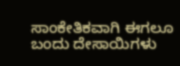ಸಾಂಕೇತಿಕವಾಗಿ ಈಗಲೂ ಬಂದು ದೇಸಾಯಿಗಳು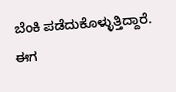ಬೆಂಕಿ ಪಡೆದುಕೊಳ್ಳುತ್ತಿದ್ದಾರೆ. ಈಗ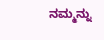ನಮ್ಮನ್ನು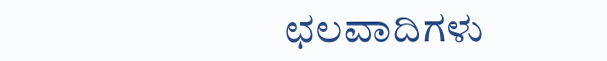ಛಲವಾದಿಗಳು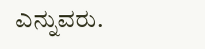ಎನ್ನುವರು.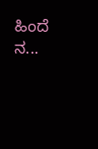ಹಿಂದೆ ನ...